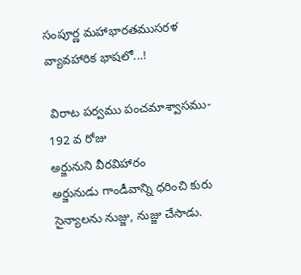సంపూర్ణ మహాభారతముసరళ వ్యావహారిక భాషలో...!

 విరాట పర్వము పంచమాశ్వాసము- 192 వ రోజు
అర్జునుని వీరవిహారం
అర్జునుడు గాండీవాన్ని ధరించి కురు సైన్యాలను నుజ్జు, నుజ్జు చేసాడు.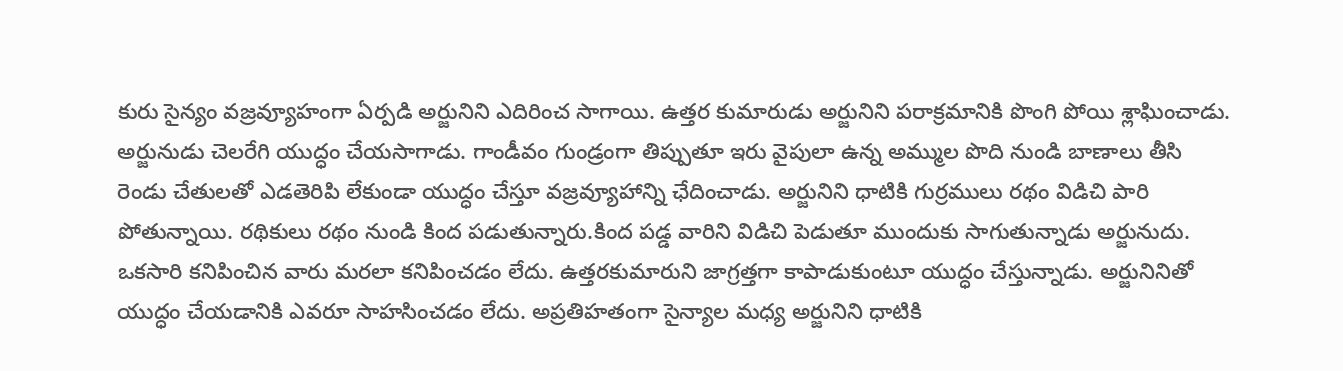కురు సైన్యం వజ్రవ్యూహంగా ఏర్పడి అర్జునిని ఎదిరించ సాగాయి. ఉత్తర కుమారుడు అర్జునిని పరాక్రమానికి పొంగి పోయి శ్లాఘించాడు. అర్జునుడు చెలరేగి యుద్ధం చేయసాగాడు. గాండీవం గుండ్రంగా తిప్పుతూ ఇరు వైపులా ఉన్న అమ్ముల పొది నుండి బాణాలు తీసి రెండు చేతులతో ఎడతెరిపి లేకుండా యుద్ధం చేస్తూ వజ్రవ్యూహాన్ని ఛేదించాడు. అర్జునిని ధాటికి గుర్రములు రథం విడిచి పారి పోతున్నాయి. రథికులు రథం నుండి కింద పడుతున్నారు.కింద పడ్డ వారిని విడిచి పెడుతూ ముందుకు సాగుతున్నాడు అర్జునుదు. ఒకసారి కనిపించిన వారు మరలా కనిపించడం లేదు. ఉత్తరకుమారుని జాగ్రత్తగా కాపాడుకుంటూ యుద్ధం చేస్తున్నాడు. అర్జునినితో యుద్ధం చేయడానికి ఎవరూ సాహసించడం లేదు. అప్రతిహతంగా సైన్యాల మధ్య అర్జునిని ధాటికి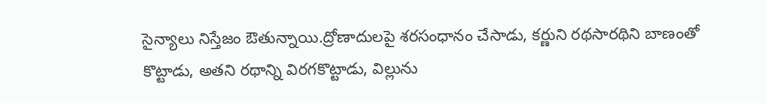సైన్యాలు నిస్తేజం ఔతున్నాయి.ద్రోణాదులపై శరసంధానం చేసాడు, కర్ణుని రథసారథిని బాణంతో కొట్టాడు, అతని రథాన్ని విరగకొట్టాడు, విల్లును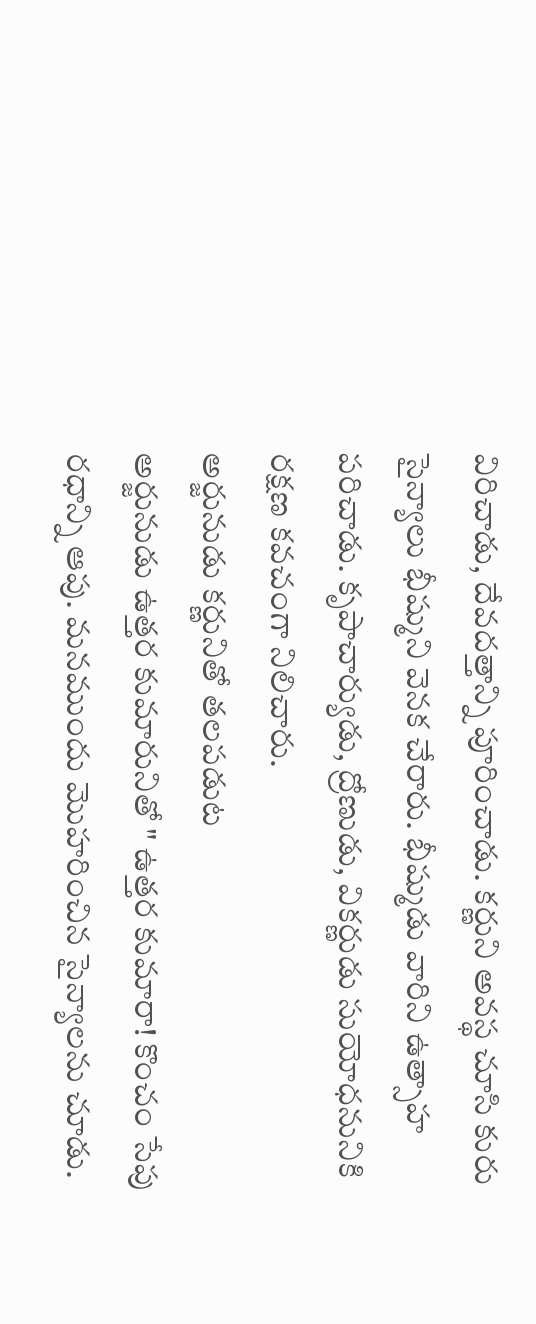విరిచాడు, దేవదత్తాన్ని పూరించాడు. కర్ణుని అవస్థ చూసి కురు సైన్యాలు భీష్ముని వెనక చేరారు. భీష్ముడు వారిని ఉత్సాహ పరిచాడు. కృపాచార్యుడు, ద్రోణుడు, వికర్ణుడు సుయోధనునికి రక్షణ కవచంగా నిలిచారు.
అర్జునుడు కర్ణునితో తలపడుట
అర్జునుడు ఉత్తర కుమారునితో " ఉత్తర కుమారా! కొంచం సేపు రధాన్ని ఆపు. మనముందు మొహరించిన సైన్యాలను చూడు.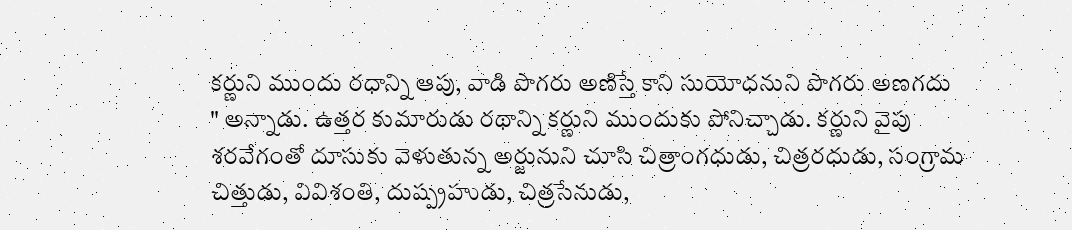కర్ణుని ముందు రధాన్ని ఆపు, వాడి పొగరు అణిస్తే కాని సుయోధనుని పొగరు అణగదు " అన్నాడు. ఉత్తర కుమారుడు రథాన్ని కర్ణుని ముందుకు పోనిచ్చాడు. కర్ణుని వైపు శరవేగంతో దూసుకు వెళుతున్న అర్జునుని చూసి చిత్రాంగధుడు, చిత్రరధుడు, సంగ్రామ చిత్తుడు, వివిశంతి, దుష్ప్రహుడు, చిత్రసేనుడు,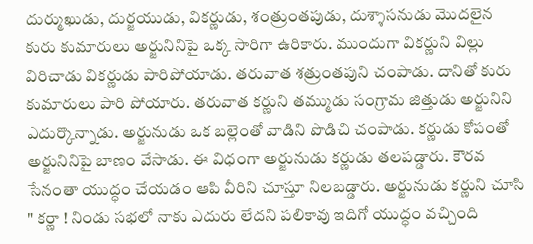దుర్ముఖుడు, దుర్జయుడు, వికర్ణుడు, శంత్రుంతపుడు, దుశ్శాసనుడు మొదలైన కురు కుమారులు అర్జునినిపై ఒక్క సారిగా ఉరికారు. ముందుగా వికర్ణుని విల్లు విరిచాడు వికర్ణుడు పారిపోయాడు. తరువాత శత్రుంతపుని చంపాడు. దానితో కురు కుమారులు పారి పోయారు. తరువాత కర్ణుని తమ్ముడు సంగ్రామ జిత్తుడు అర్జునిని ఎదుర్కొన్నాడు. అర్జునుడు ఒక బల్లెంతో వాడిని పొడిచి చంపాడు. కర్ణుడు కోపంతో అర్జునినిపై బాణం వేసాడు. ఈ విధంగా అర్జునుడు కర్ణుడు తలపడ్డారు. కౌరవ సేనంతా యుద్ధం చేయడం ఆపి వీరిని చూస్తూ నిలబడ్డారు. అర్జునుడు కర్ణుని చూసి " కర్ణా ! నిండు సభలో నాకు ఎదురు లేదని పలికావు ఇదిగో యుద్ధం వచ్చింది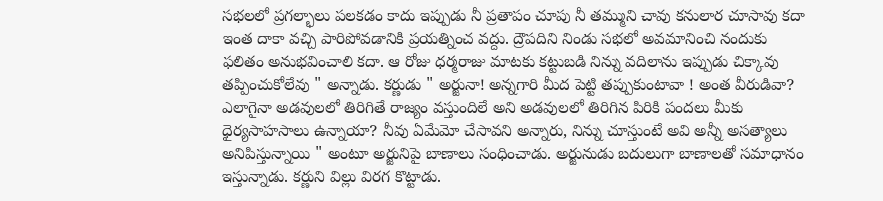సభలలో ప్రగల్భాలు పలకడం కాదు ఇప్పుడు నీ ప్రతాపం చూపు నీ తమ్ముని చావు కనులార చూసావు కదా ఇంత దాకా వచ్చి పారిపోవడానికి ప్రయత్నించ వద్దు. ద్రౌపదిని నిండు సభలో అవమానించి నందుకు ఫలితం అనుభవించాలి కదా. ఆ రోజు ధర్మరాజు మాటకు కట్టుబడి నిన్ను వదిలాను ఇప్పుడు చిక్కావు తప్పించుకోలేవు " అన్నాడు. కర్ణుడు " అర్జునా! అన్నగారి మీద పెట్టి తప్పుకుంటావా ! అంత వీరుడివా? ఎలాగైనా అడవులలో తిరిగితే రాజ్యం వస్తుందిలే అని అడవులలో తిరిగిన పిరికి పందలు మీకు ధైర్యసాహసాలు ఉన్నాయా? నీవు ఏమేమో చేసావని అన్నారు, నిన్ను చూస్తుంటే అవి అన్నీ అసత్యాలు అనిపిస్తున్నాయి " అంటూ అర్జునిపై బాణాలు సంధించాడు. అర్జునుడు బదులుగా బాణాలతో సమాధానం ఇస్తున్నాడు. కర్ణుని విల్లు విరగ కొట్టాడు.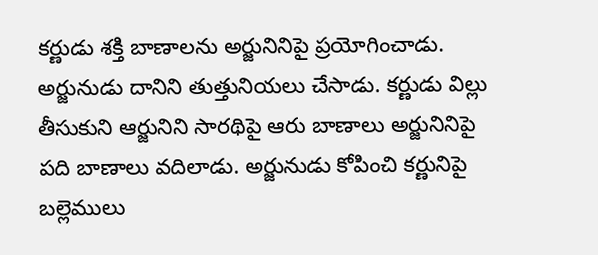కర్ణుడు శక్తి బాణాలను అర్జునినిపై ప్రయోగించాడు. అర్జునుడు దానిని తుత్తునియలు చేసాడు. కర్ణుడు విల్లు తీసుకుని ఆర్జునిని సారథిపై ఆరు బాణాలు అర్జునినిపై పది బాణాలు వదిలాడు. అర్జునుడు కోపించి కర్ణునిపై బల్లెములు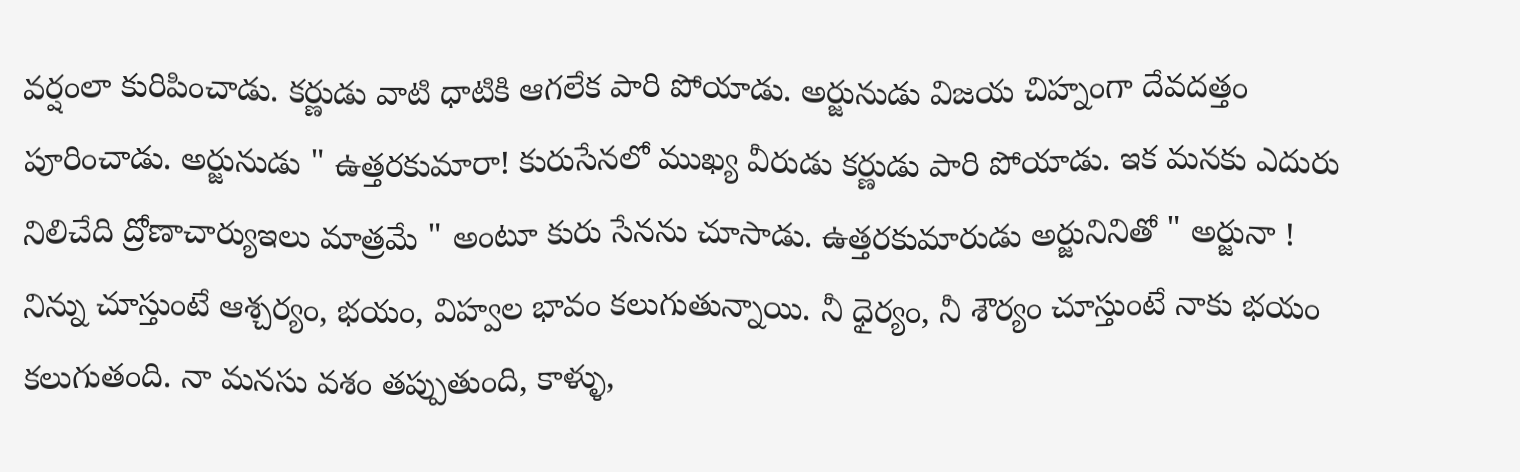వర్షంలా కురిపించాడు. కర్ణుడు వాటి ధాటికి ఆగలేక పారి పోయాడు. అర్జునుడు విజయ చిహ్నంగా దేవదత్తం పూరించాడు. అర్జునుడు " ఉత్తరకుమారా! కురుసేనలో ముఖ్య వీరుడు కర్ణుడు పారి పోయాడు. ఇక మనకు ఎదురు నిలిచేది ద్రోణాచార్యుఇలు మాత్రమే " అంటూ కురు సేనను చూసాడు. ఉత్తరకుమారుడు అర్జునినితో " అర్జునా ! నిన్ను చూస్తుంటే ఆశ్చర్యం, భయం, విహ్వల భావం కలుగుతున్నాయి. నీ ధైర్యం, నీ శౌర్యం చూస్తుంటే నాకు భయం కలుగుతంది. నా మనసు వశం తప్పుతుంది, కాళ్ళు,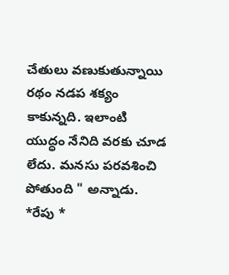చేతులు వణుకుతున్నాయి రథం నడప శక్యం కాకున్నది. ఇలాంటి యుద్ధం నేనిది వరకు చూడ లేదు. మనసు పరవశించి పోతుంది " అన్నాడు.
*రేపు *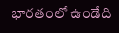భారతంలో ఉండేది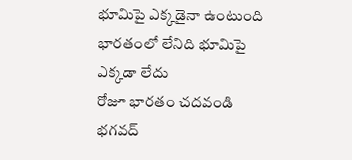భూమిపై ఎక్కడైనా ఉంటుంది భారతంలో లేనిది భూమిపై ఎక్కడా లేదు
రోజూ భారతం చదవండి భగవద్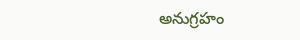అనుగ్రహం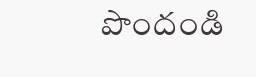పొందండి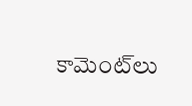కామెంట్‌లు